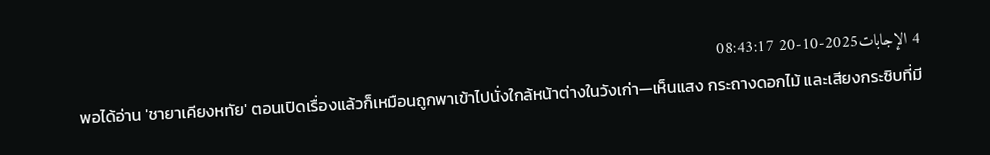4 الإجابات2025-10-20 08:43:17
พอได้อ่าน 'ชายาเคียงหทัย' ตอนเปิดเรื่องแล้วก็เหมือนถูกพาเข้าไปนั่งใกล้หน้าต่างในวังเก่า—เห็นแสง กระถางดอกไม้ และเสียงกระซิบที่มี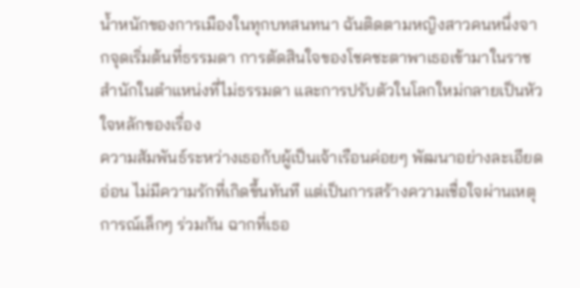น้ำหนักของการเมืองในทุกบทสนทนา ฉันติดตามหญิงสาวคนหนึ่งจากจุดเริ่มต้นที่ธรรมดา การตัดสินใจของโชคชะตาพาเธอเข้ามาในราชสำนักในตำแหน่งที่ไม่ธรรมดา และการปรับตัวในโลกใหม่กลายเป็นหัวใจหลักของเรื่อง
ความสัมพันธ์ระหว่างเธอกับผู้เป็นเจ้าเรือนค่อยๆ พัฒนาอย่างละเอียดอ่อน ไม่มีความรักที่เกิดขึ้นทันที แต่เป็นการสร้างความเชื่อใจผ่านเหตุการณ์เล็กๆ ร่วมกัน ฉากที่เธอ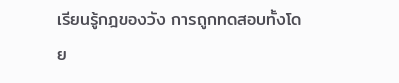เรียนรู้กฎของวัง การถูกทดสอบทั้งโดย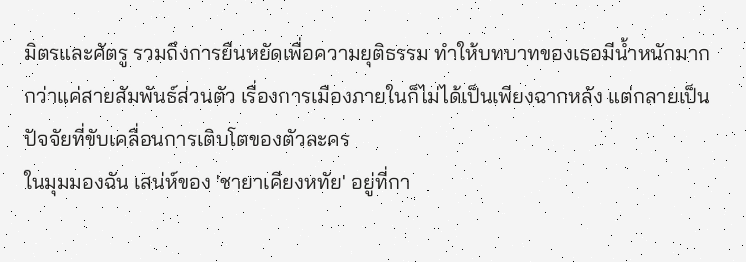มิตรและศัตรู รวมถึงการยืนหยัดเพื่อความยุติธรรม ทำให้บทบาทของเธอมีน้ำหนักมากกว่าแค่สายสัมพันธ์ส่วนตัว เรื่องการเมืองภายในก็ไม่ได้เป็นเพียงฉากหลัง แต่กลายเป็นปัจจัยที่ขับเคลื่อนการเติบโตของตัวละคร
ในมุมมองฉัน เสน่ห์ของ 'ชายาเคียงหทัย' อยู่ที่กา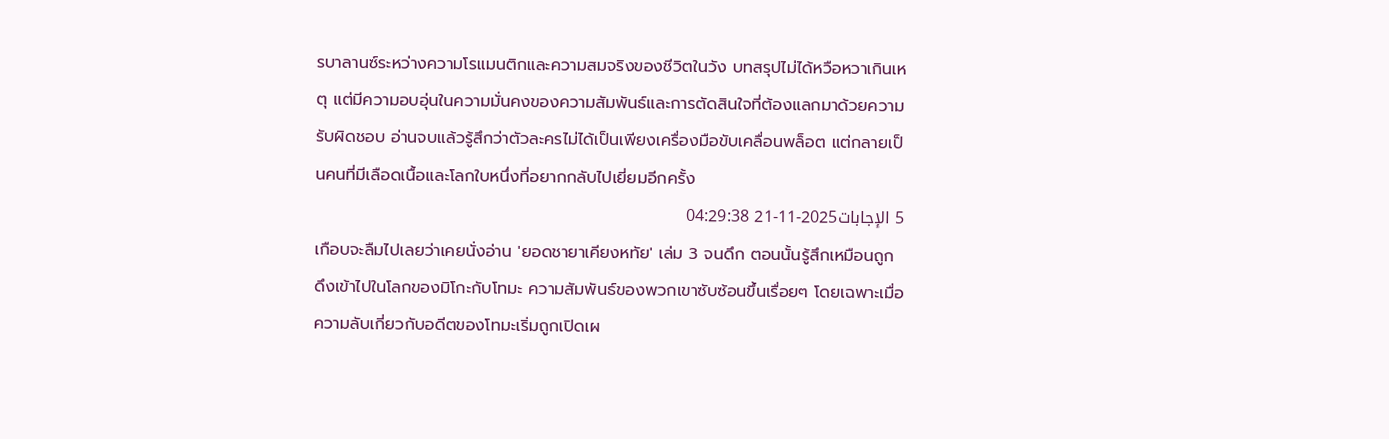รบาลานซ์ระหว่างความโรแมนติกและความสมจริงของชีวิตในวัง บทสรุปไม่ได้หวือหวาเกินเหตุ แต่มีความอบอุ่นในความมั่นคงของความสัมพันธ์และการตัดสินใจที่ต้องแลกมาด้วยความรับผิดชอบ อ่านจบแล้วรู้สึกว่าตัวละครไม่ได้เป็นเพียงเครื่องมือขับเคลื่อนพล็อต แต่กลายเป็นคนที่มีเลือดเนื้อและโลกใบหนึ่งที่อยากกลับไปเยี่ยมอีกครั้ง
5 الإجابات2025-11-21 04:29:38
เกือบจะลืมไปเลยว่าเคยนั่งอ่าน 'ยอดชายาเคียงหทัย' เล่ม 3 จนดึก ตอนนั้นรู้สึกเหมือนถูกดึงเข้าไปในโลกของมิโกะกับโทมะ ความสัมพันธ์ของพวกเขาซับซ้อนขึ้นเรื่อยๆ โดยเฉพาะเมื่อความลับเกี่ยวกับอดีตของโทมะเริ่มถูกเปิดเผ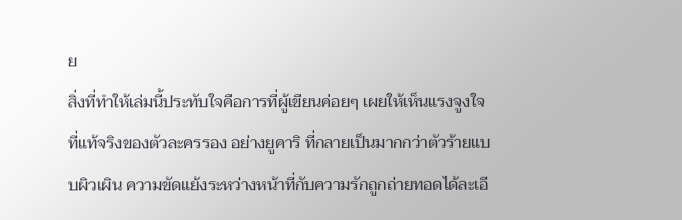ย
สิ่งที่ทำให้เล่มนี้ประทับใจคือการที่ผู้เขียนค่อยๆ เผยให้เห็นแรงจูงใจที่แท้จริงของตัวละครรอง อย่างยูคาริ ที่กลายเป็นมากกว่าตัวร้ายแบบผิวเผิน ความขัดแย้งระหว่างหน้าที่กับความรักถูกถ่ายทอดได้ละเอี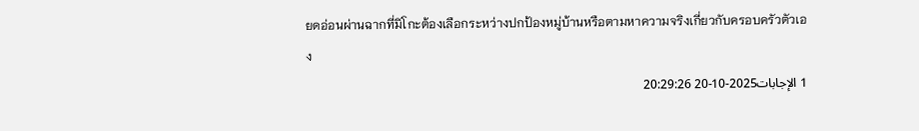ยดอ่อนผ่านฉากที่มิโกะต้องเลือกระหว่างปกป้องหมู่บ้านหรือตามหาความจริงเกี่ยวกับครอบครัวตัวเอง
1 الإجابات2025-10-20 20:29:26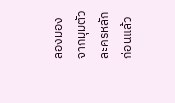ลองมองจากมุมตัวละครหลักก่อนแล้ว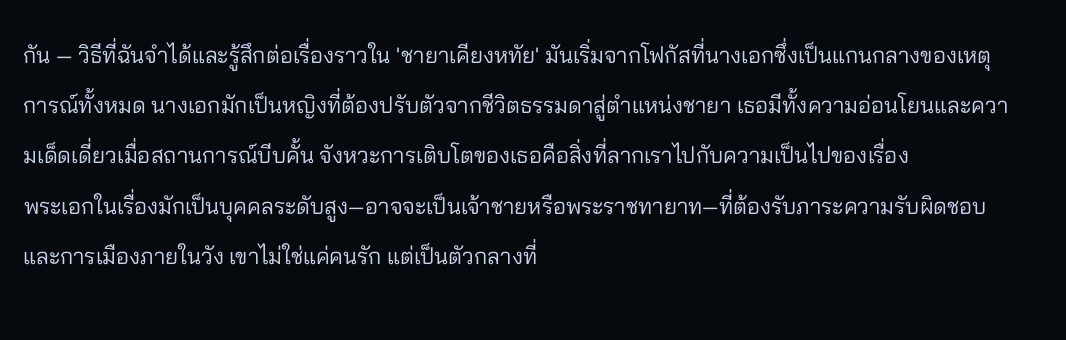กัน — วิธีที่ฉันจำได้และรู้สึกต่อเรื่องราวใน 'ชายาเคียงหทัย' มันเริ่มจากโฟกัสที่นางเอกซึ่งเป็นแกนกลางของเหตุการณ์ทั้งหมด นางเอกมักเป็นหญิงที่ต้องปรับตัวจากชีวิตธรรมดาสู่ตำแหน่งชายา เธอมีทั้งความอ่อนโยนและความเด็ดเดี่ยวเมื่อสถานการณ์บีบคั้น จังหวะการเติบโตของเธอคือสิ่งที่ลากเราไปกับความเป็นไปของเรื่อง
พระเอกในเรื่องมักเป็นบุคคลระดับสูง—อาจจะเป็นเจ้าชายหรือพระราชทายาท—ที่ต้องรับภาระความรับผิดชอบและการเมืองภายในวัง เขาไม่ใช่แค่คนรัก แต่เป็นตัวกลางที่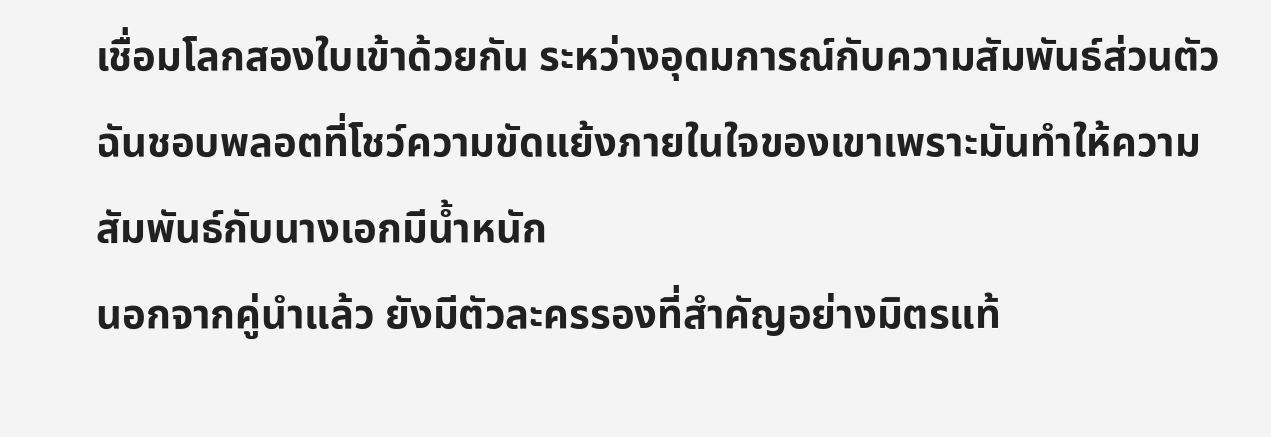เชื่อมโลกสองใบเข้าด้วยกัน ระหว่างอุดมการณ์กับความสัมพันธ์ส่วนตัว ฉันชอบพลอตที่โชว์ความขัดแย้งภายในใจของเขาเพราะมันทำให้ความสัมพันธ์กับนางเอกมีน้ำหนัก
นอกจากคู่นำแล้ว ยังมีตัวละครรองที่สำคัญอย่างมิตรแท้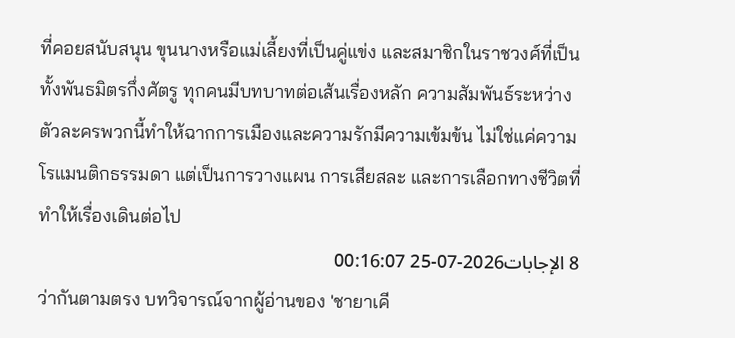ที่คอยสนับสนุน ขุนนางหรือแม่เลี้ยงที่เป็นคู่แข่ง และสมาชิกในราชวงศ์ที่เป็นทั้งพันธมิตรกึ่งศัตรู ทุกคนมีบทบาทต่อเส้นเรื่องหลัก ความสัมพันธ์ระหว่างตัวละครพวกนี้ทำให้ฉากการเมืองและความรักมีความเข้มข้น ไม่ใช่แค่ความโรแมนติกธรรมดา แต่เป็นการวางแผน การเสียสละ และการเลือกทางชีวิตที่ทำให้เรื่องเดินต่อไป
8 الإجابات2026-07-25 00:16:07
ว่ากันตามตรง บทวิจารณ์จากผู้อ่านของ 'ชายาเคี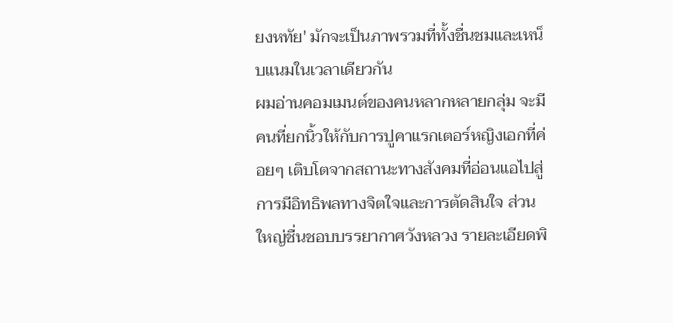ยงหทัย' มักจะเป็นภาพรวมที่ทั้งชื่นชมและเหน็บแนมในเวลาเดียวกัน
ผมอ่านคอมเมนต์ของคนหลากหลายกลุ่ม จะมีคนที่ยกนิ้วให้กับการปูคาแรกเตอร์หญิงเอกที่ค่อยๆ เติบโตจากสถานะทางสังคมที่อ่อนแอไปสู่การมีอิทธิพลทางจิตใจและการตัดสินใจ ส่วนใหญ่ชื่นชอบบรรยากาศวังหลวง รายละเอียดพิ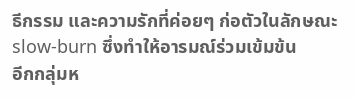ธีกรรม และความรักที่ค่อยๆ ก่อตัวในลักษณะ slow-burn ซึ่งทำให้อารมณ์ร่วมเข้มข้น
อีกกลุ่มห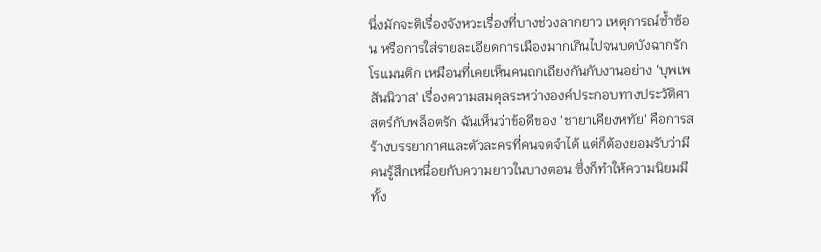นึ่งมักจะติเรื่องจังหวะเรื่องที่บางช่วงลากยาว เหตุการณ์ซ้ำซ้อน หรือการใส่รายละเอียดการเมืองมากเกินไปจนบดบังฉากรักโรแมนติก เหมือนที่เคยเห็นคนถกเถียงกันกับงานอย่าง 'บุพเพสันนิวาส' เรื่องความสมดุลระหว่างองค์ประกอบทางประวัติศาสตร์กับพล็อตรัก ฉันเห็นว่าข้อดีของ 'ชายาเคียงหทัย' คือการสร้างบรรยากาศและตัวละครที่คนจดจำได้ แต่ก็ต้องยอมรับว่ามีคนรู้สึกเหนื่อยกับความยาวในบางตอน ซึ่งก็ทำให้ความนิยมมีทั้ง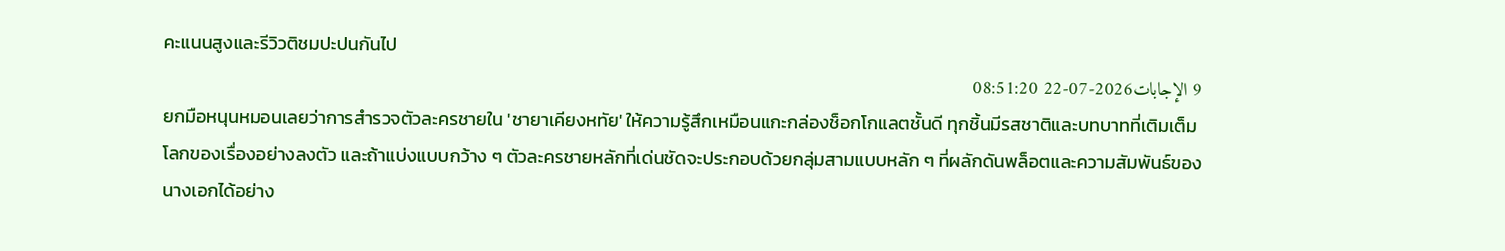คะแนนสูงและรีวิวติชมปะปนกันไป
9 الإجابات2026-07-22 08:51:20
ยกมือหนุนหมอนเลยว่าการสำรวจตัวละครชายใน 'ชายาเคียงหทัย' ให้ความรู้สึกเหมือนแกะกล่องช็อกโกแลตชั้นดี ทุกชิ้นมีรสชาติและบทบาทที่เติมเต็มโลกของเรื่องอย่างลงตัว และถ้าแบ่งแบบกว้าง ๆ ตัวละครชายหลักที่เด่นชัดจะประกอบด้วยกลุ่มสามแบบหลัก ๆ ที่ผลักดันพล็อตและความสัมพันธ์ของนางเอกได้อย่าง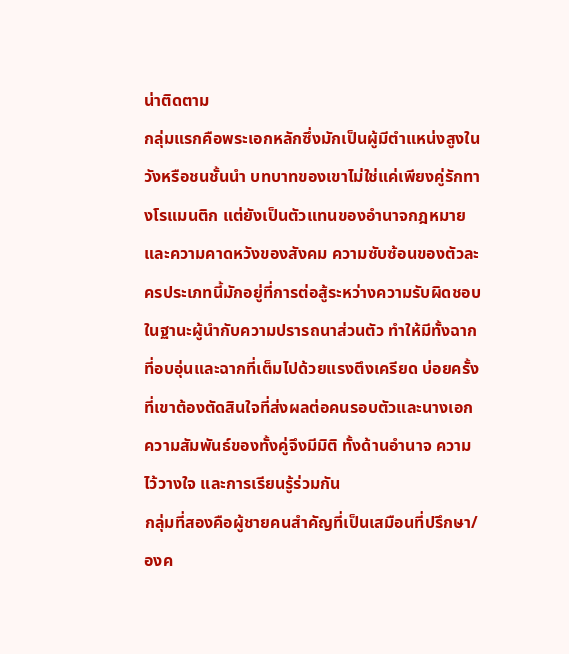น่าติดตาม
กลุ่มแรกคือพระเอกหลักซึ่งมักเป็นผู้มีตำแหน่งสูงในวังหรือชนชั้นนำ บทบาทของเขาไม่ใช่แค่เพียงคู่รักทางโรแมนติก แต่ยังเป็นตัวแทนของอำนาจกฎหมายและความคาดหวังของสังคม ความซับซ้อนของตัวละครประเภทนี้มักอยู่ที่การต่อสู้ระหว่างความรับผิดชอบในฐานะผู้นำกับความปรารถนาส่วนตัว ทำให้มีทั้งฉากที่อบอุ่นและฉากที่เต็มไปด้วยแรงตึงเครียด บ่อยครั้งที่เขาต้องตัดสินใจที่ส่งผลต่อคนรอบตัวและนางเอก ความสัมพันธ์ของทั้งคู่จึงมีมิติ ทั้งด้านอำนาจ ความไว้วางใจ และการเรียนรู้ร่วมกัน
กลุ่มที่สองคือผู้ชายคนสำคัญที่เป็นเสมือนที่ปรึกษา/องค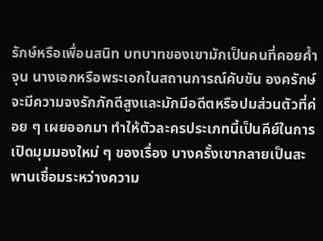รักษ์หรือเพื่อนสนิท บทบาทของเขามักเป็นคนที่คอยค้ำจุน นางเอกหรือพระเอกในสถานการณ์คับขัน องครักษ์จะมีความจงรักภักดีสูงและมักมีอดีตหรือปมส่วนตัวที่ค่อย ๆ เผยออกมา ทำให้ตัวละครประเภทนี้เป็นคีย์ในการเปิดมุมมองใหม่ ๆ ของเรื่อง บางครั้งเขากลายเป็นสะพานเชื่อมระหว่างความ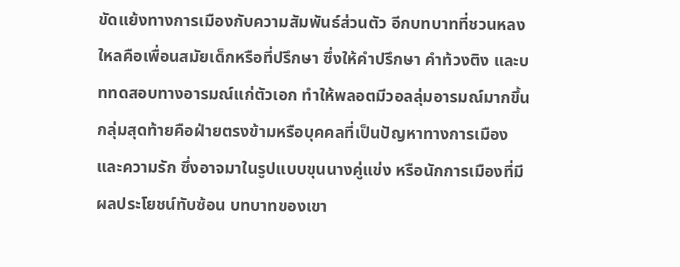ขัดแย้งทางการเมืองกับความสัมพันธ์ส่วนตัว อีกบทบาทที่ชวนหลงใหลคือเพื่อนสมัยเด็กหรือที่ปรึกษา ซึ่งให้คำปรึกษา คำท้วงติง และบททดสอบทางอารมณ์แก่ตัวเอก ทำให้พลอตมีวอลลุ่มอารมณ์มากขึ้น
กลุ่มสุดท้ายคือฝ่ายตรงข้ามหรือบุคคลที่เป็นปัญหาทางการเมืองและความรัก ซึ่งอาจมาในรูปแบบขุนนางคู่แข่ง หรือนักการเมืองที่มีผลประโยชน์ทับซ้อน บทบาทของเขา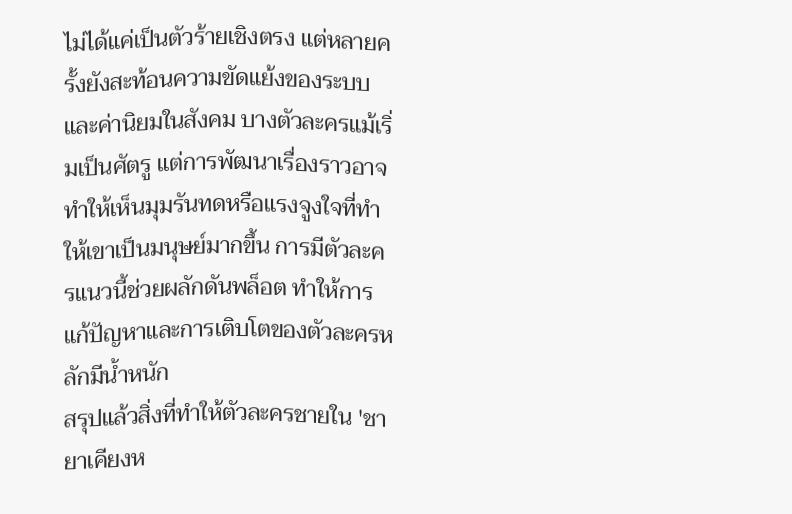ไม่ได้แค่เป็นตัวร้ายเชิงตรง แต่หลายครั้งยังสะท้อนความขัดแย้งของระบบและค่านิยมในสังคม บางตัวละครแม้เริ่มเป็นศัตรู แต่การพัฒนาเรื่องราวอาจทำให้เห็นมุมรันทดหรือแรงจูงใจที่ทำให้เขาเป็นมนุษย์มากขึ้น การมีตัวละครแนวนี้ช่วยผลักดันพล็อต ทำให้การแก้ปัญหาและการเติบโตของตัวละครหลักมีน้ำหนัก
สรุปแล้วสิ่งที่ทำให้ตัวละครชายใน 'ชายาเคียงห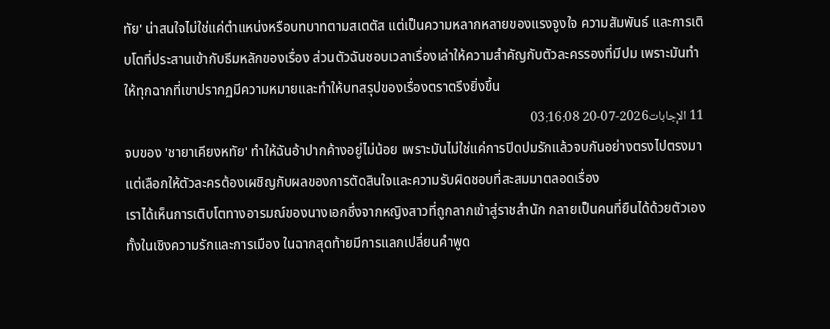ทัย' น่าสนใจไม่ใช่แค่ตำแหน่งหรือบทบาทตามสเตตัส แต่เป็นความหลากหลายของแรงจูงใจ ความสัมพันธ์ และการเติบโตที่ประสานเข้ากับธีมหลักของเรื่อง ส่วนตัวฉันชอบเวลาเรื่องเล่าให้ความสำคัญกับตัวละครรองที่มีปม เพราะมันทำให้ทุกฉากที่เขาปรากฏมีความหมายและทำให้บทสรุปของเรื่องตราตรึงยิ่งขึ้น
11 الإجابات2026-07-20 03:16:08
จบของ 'ชายาเคียงหทัย' ทำให้ฉันอ้าปากค้างอยู่ไม่น้อย เพราะมันไม่ใช่แค่การปิดปมรักแล้วจบกันอย่างตรงไปตรงมา แต่เลือกให้ตัวละครต้องเผชิญกับผลของการตัดสินใจและความรับผิดชอบที่สะสมมาตลอดเรื่อง
เราได้เห็นการเติบโตทางอารมณ์ของนางเอกซึ่งจากหญิงสาวที่ถูกลากเข้าสู่ราชสำนัก กลายเป็นคนที่ยืนได้ด้วยตัวเอง ทั้งในเชิงความรักและการเมือง ในฉากสุดท้ายมีการแลกเปลี่ยนคำพูด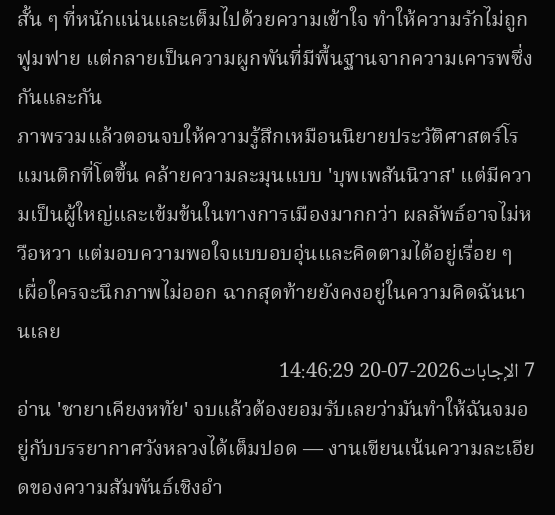สั้น ๆ ที่หนักแน่นและเต็มไปด้วยความเข้าใจ ทำให้ความรักไม่ถูกฟูมฟาย แต่กลายเป็นความผูกพันที่มีพื้นฐานจากความเคารพซึ่งกันและกัน
ภาพรวมแล้วตอนจบให้ความรู้สึกเหมือนนิยายประวัติศาสตร์โรแมนติกที่โตขึ้น คล้ายความละมุนแบบ 'บุพเพสันนิวาส' แต่มีความเป็นผู้ใหญ่และเข้มข้นในทางการเมืองมากกว่า ผลลัพธ์อาจไม่หวือหวา แต่มอบความพอใจแบบอบอุ่นและคิดตามได้อยู่เรื่อย ๆ เผื่อใครจะนึกภาพไม่ออก ฉากสุดท้ายยังคงอยู่ในความคิดฉันนานเลย
7 الإجابات2026-07-20 14:46:29
อ่าน 'ชายาเคียงหทัย' จบแล้วต้องยอมรับเลยว่ามันทำให้ฉันจมอยู่กับบรรยากาศวังหลวงได้เต็มปอด — งานเขียนเน้นความละเอียดของความสัมพันธ์เชิงอำ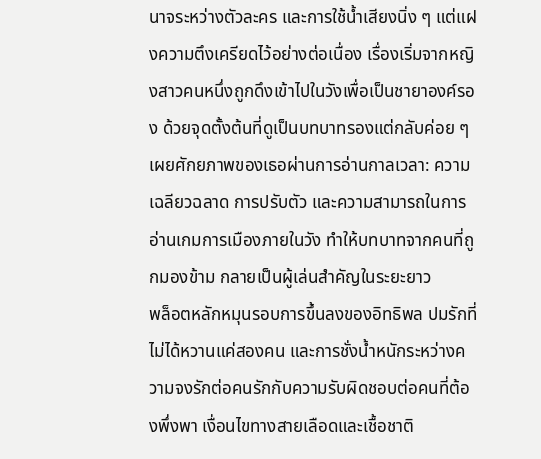นาจระหว่างตัวละคร และการใช้น้ำเสียงนิ่ง ๆ แต่แฝงความตึงเครียดไว้อย่างต่อเนื่อง เรื่องเริ่มจากหญิงสาวคนหนึ่งถูกดึงเข้าไปในวังเพื่อเป็นชายาองค์รอง ด้วยจุดตั้งต้นที่ดูเป็นบทบาทรองแต่กลับค่อย ๆ เผยศักยภาพของเธอผ่านการอ่านกาลเวลา: ความเฉลียวฉลาด การปรับตัว และความสามารถในการอ่านเกมการเมืองภายในวัง ทำให้บทบาทจากคนที่ถูกมองข้าม กลายเป็นผู้เล่นสำคัญในระยะยาว
พล็อตหลักหมุนรอบการขึ้นลงของอิทธิพล ปมรักที่ไม่ได้หวานแค่สองคน และการชั่งน้ำหนักระหว่างความจงรักต่อคนรักกับความรับผิดชอบต่อคนที่ต้องพึ่งพา เงื่อนไขทางสายเลือดและเชื้อชาติ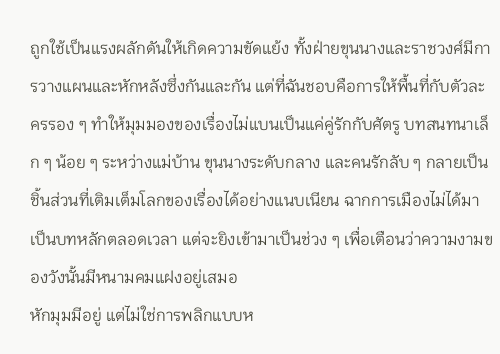ถูกใช้เป็นแรงผลักดันให้เกิดความขัดแย้ง ทั้งฝ่ายขุนนางและราชวงศ์มีการวางแผนและหักหลังซึ่งกันและกัน แต่ที่ฉันชอบคือการให้พื้นที่กับตัวละครรอง ๆ ทำให้มุมมองของเรื่องไม่แบนเป็นแค่คู่รักกับศัตรู บทสนทนาเล็ก ๆ น้อย ๆ ระหว่างแม่บ้าน ขุนนางระดับกลาง และคนรักลับ ๆ กลายเป็นชิ้นส่วนที่เติมเต็มโลกของเรื่องได้อย่างแนบเนียน ฉากการเมืองไม่ได้มาเป็นบทหลักตลอดเวลา แต่จะยิงเข้ามาเป็นช่วง ๆ เพื่อเตือนว่าความงามของวังนั้นมีหนามคมแฝงอยู่เสมอ
หักมุมมีอยู่ แต่ไม่ใช่การพลิกแบบห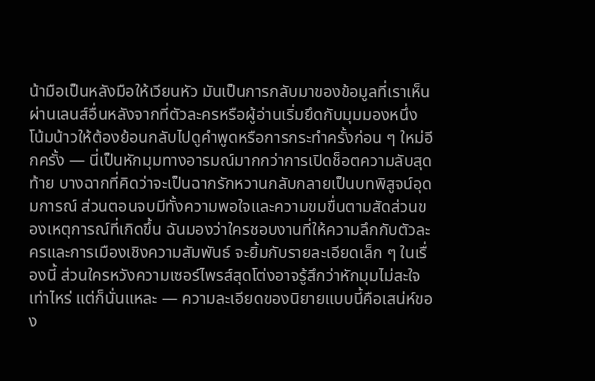น้ามือเป็นหลังมือให้เวียนหัว มันเป็นการกลับมาของข้อมูลที่เราเห็นผ่านเลนส์อื่นหลังจากที่ตัวละครหรือผู้อ่านเริ่มยึดกับมุมมองหนึ่ง โน้มน้าวให้ต้องย้อนกลับไปดูคำพูดหรือการกระทำครั้งก่อน ๆ ใหม่อีกครั้ง — นี่เป็นหักมุมทางอารมณ์มากกว่าการเปิดช็อตความลับสุดท้าย บางฉากที่คิดว่าจะเป็นฉากรักหวานกลับกลายเป็นบทพิสูจน์อุดมการณ์ ส่วนตอนจบมีทั้งความพอใจและความขมขื่นตามสัดส่วนของเหตุการณ์ที่เกิดขึ้น ฉันมองว่าใครชอบงานที่ให้ความลึกกับตัวละครและการเมืองเชิงความสัมพันธ์ จะยิ้มกับรายละเอียดเล็ก ๆ ในเรื่องนี้ ส่วนใครหวังความเซอร์ไพรส์สุดโต่งอาจรู้สึกว่าหักมุมไม่สะใจเท่าไหร่ แต่ก็นั่นแหละ — ความละเอียดของนิยายแบบนี้คือเสน่ห์ของ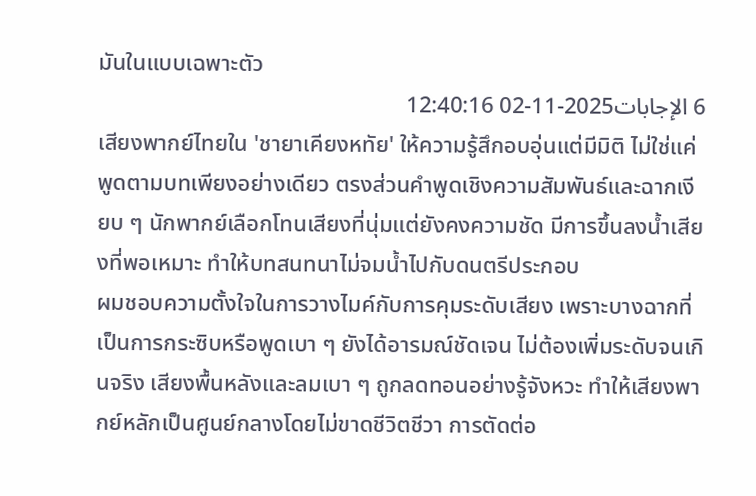มันในแบบเฉพาะตัว
6 الإجابات2025-11-02 12:40:16
เสียงพากย์ไทยใน 'ชายาเคียงหทัย' ให้ความรู้สึกอบอุ่นแต่มีมิติ ไม่ใช่แค่พูดตามบทเพียงอย่างเดียว ตรงส่วนคำพูดเชิงความสัมพันธ์และฉากเงียบ ๆ นักพากย์เลือกโทนเสียงที่นุ่มแต่ยังคงความชัด มีการขึ้นลงน้ำเสียงที่พอเหมาะ ทำให้บทสนทนาไม่จมน้ำไปกับดนตรีประกอบ
ผมชอบความตั้งใจในการวางไมค์กับการคุมระดับเสียง เพราะบางฉากที่เป็นการกระซิบหรือพูดเบา ๆ ยังได้อารมณ์ชัดเจน ไม่ต้องเพิ่มระดับจนเกินจริง เสียงพื้นหลังและลมเบา ๆ ถูกลดทอนอย่างรู้จังหวะ ทำให้เสียงพากย์หลักเป็นศูนย์กลางโดยไม่ขาดชีวิตชีวา การตัดต่อ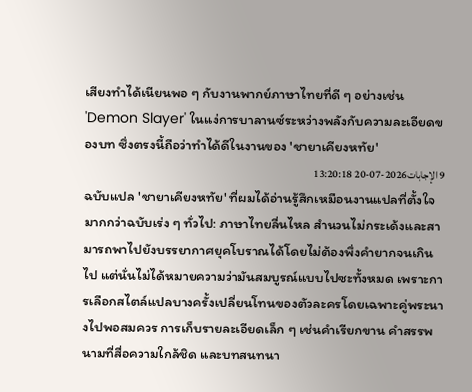เสียงทำได้เนียนพอ ๆ กับงานพากย์ภาษาไทยที่ดี ๆ อย่างเช่น 'Demon Slayer' ในแง่การบาลานซ์ระหว่างพลังกับความละเอียดของบท ซึ่งตรงนี้ถือว่าทำได้ดีในงานของ 'ชายาเคียงหทัย'
9 الإجابات2026-07-20 13:20:18
ฉบับแปล 'ชายาเคียงหทัย' ที่ผมได้อ่านรู้สึกเหมือนงานแปลที่ตั้งใจมากกว่าฉบับเร่ง ๆ ทั่วไป: ภาษาไทยลื่นไหล สำนวนไม่กระเด้งและสามารถพาไปยังบรรยากาศยุคโบราณได้โดยไม่ต้องพึ่งคำยากจนเกินไป แต่นั่นไม่ได้หมายความว่ามันสมบูรณ์แบบไปซะทั้งหมด เพราะการเลือกสไตล์แปลบางครั้งเปลี่ยนโทนของตัวละครโดยเฉพาะคู่พระนางไปพอสมควร การเก็บรายละเอียดเล็ก ๆ เช่นคำเรียกขาน คำสรรพนามที่สื่อความใกล้ชิด และบทสนทนา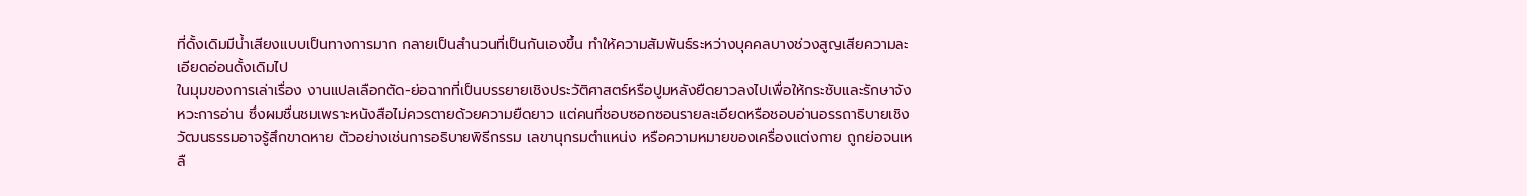ที่ดั้งเดิมมีน้ำเสียงแบบเป็นทางการมาก กลายเป็นสำนวนที่เป็นกันเองขึ้น ทำให้ความสัมพันธ์ระหว่างบุคคลบางช่วงสูญเสียความละเอียดอ่อนดั้งเดิมไป
ในมุมของการเล่าเรื่อง งานแปลเลือกตัด-ย่อฉากที่เป็นบรรยายเชิงประวัติศาสตร์หรือปูมหลังยืดยาวลงไปเพื่อให้กระชับและรักษาจังหวะการอ่าน ซึ่งผมชื่นชมเพราะหนังสือไม่ควรตายด้วยความยืดยาว แต่คนที่ชอบซอกซอนรายละเอียดหรือชอบอ่านอรรถาธิบายเชิงวัฒนธรรมอาจรู้สึกขาดหาย ตัวอย่างเช่นการอธิบายพิธีกรรม เลขานุกรมตำแหน่ง หรือความหมายของเครื่องแต่งกาย ถูกย่อจนเหลื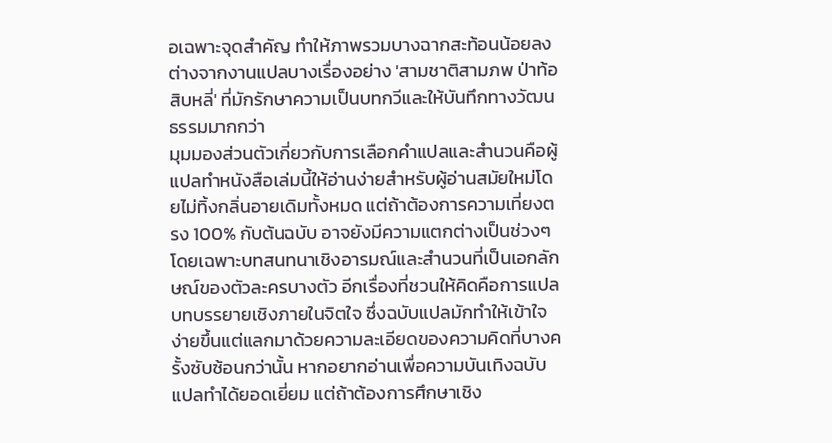อเฉพาะจุดสำคัญ ทำให้ภาพรวมบางฉากสะท้อนน้อยลง ต่างจากงานแปลบางเรื่องอย่าง 'สามชาติสามภพ ป่าท้อสิบหลี่' ที่มักรักษาความเป็นบทกวีและให้บันทึกทางวัฒนธรรมมากกว่า
มุมมองส่วนตัวเกี่ยวกับการเลือกคำแปลและสำนวนคือผู้แปลทำหนังสือเล่มนี้ให้อ่านง่ายสำหรับผู้อ่านสมัยใหม่โดยไม่ทิ้งกลิ่นอายเดิมทั้งหมด แต่ถ้าต้องการความเที่ยงตรง 100% กับต้นฉบับ อาจยังมีความแตกต่างเป็นช่วงๆ โดยเฉพาะบทสนทนาเชิงอารมณ์และสำนวนที่เป็นเอกลักษณ์ของตัวละครบางตัว อีกเรื่องที่ชวนให้คิดคือการแปลบทบรรยายเชิงภายในจิตใจ ซึ่งฉบับแปลมักทำให้เข้าใจง่ายขึ้นแต่แลกมาด้วยความละเอียดของความคิดที่บางครั้งซับซ้อนกว่านั้น หากอยากอ่านเพื่อความบันเทิงฉบับแปลทำได้ยอดเยี่ยม แต่ถ้าต้องการศึกษาเชิง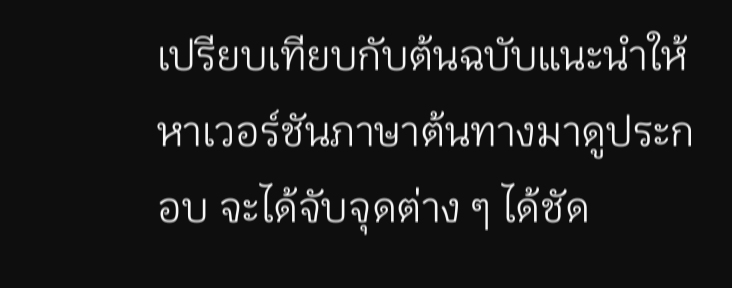เปรียบเทียบกับต้นฉบับแนะนำให้หาเวอร์ชันภาษาต้นทางมาดูประกอบ จะได้จับจุดต่าง ๆ ได้ชัด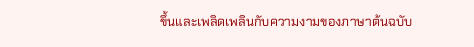ขึ้นและเพลิดเพลินกับความงามของภาษาต้นฉบับ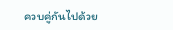ควบคู่กันไปด้วย